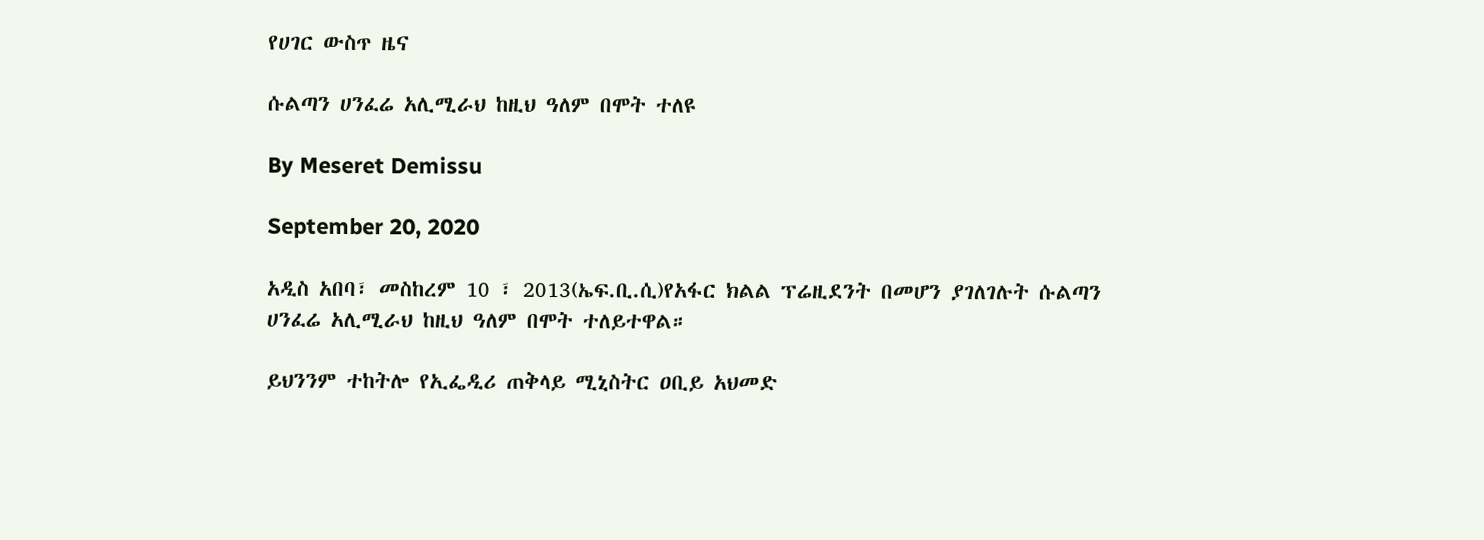የሀገር ውስጥ ዜና

ሱልጣን ሀንፈሬ አሊሚራህ ከዚህ ዓለም በሞት ተለዩ

By Meseret Demissu

September 20, 2020

አዲስ አበባ፣ መስከረም 10 ፣ 2013(ኤፍ.ቢ.ሲ)የአፋር ክልል ፕሬዚደንት በመሆን ያገለገሉት ሱልጣን ሀንፈሬ አሊሚራህ ከዚህ ዓለም በሞት ተለይተዋል።

ይህንንም ተከትሎ የኢፌዲሪ ጠቅላይ ሚኒስትር ዐቢይ አህመድ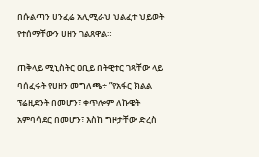በሱልጣን ሀንፈሬ አሊሚራህ ህልፈተ ህይወት የተሰማቸውን ሀዘን ገልጸዋል።

ጠቅላይ ሚኒስትር ዐቢይ በትዊተር ገጻቸው ላይ ባሰፈሩት የሀዘን መግለጫ÷ ”የአፋር ክልል ፕሬዚደንት በመሆን፣ ቀጥሎም ለኩዌት አምባሳደር በመሆን፣ እስከ ግዞታቸው ድረስ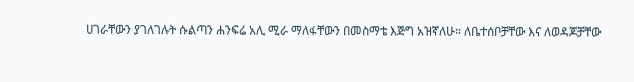ሀገራቸውን ያገለገሉት ሱልጣን ሐንፍሬ አሊ ሚራ ማለፋቸውን በመስማቴ እጅግ አዝኛለሁ። ለቤተሰቦቻቸው እና ለወዳጆቻቸው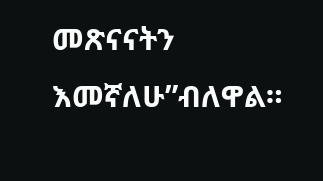መጽናናትን እመኛለሁ”ብለዋል።